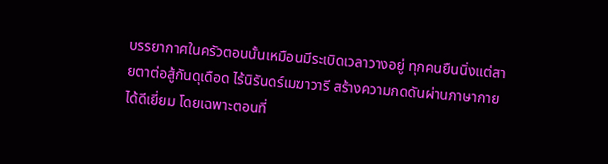บรรยากาศในครัวตอนนั้นเหมือนมีระเบิดเวลาวางอยู่ ทุกคนยืนนิ่งแต่สายตาต่อสู้กันดุเดือด ไร้นิรันดร์เมฆาวารี สร้างความกดดันผ่านภาษากายได้ดีเยี่ยม โดยเฉพาะตอนที่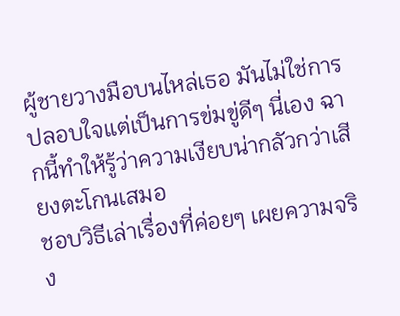ผู้ชายวางมือบนไหล่เธอ มันไม่ใช่การปลอบใจแต่เป็นการข่มขู่ดีๆ นี่เอง ฉากนี้ทำให้รู้ว่าความเงียบน่ากลัวกว่าเสียงตะโกนเสมอ
ชอบวิธีเล่าเรื่องที่ค่อยๆ เผยความจริง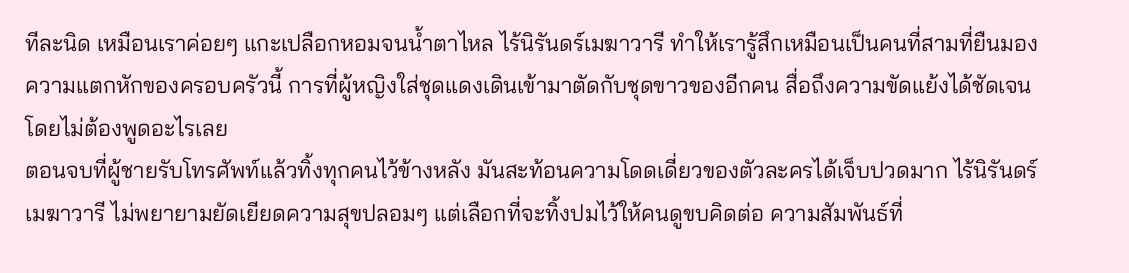ทีละนิด เหมือนเราค่อยๆ แกะเปลือกหอมจนน้ำตาไหล ไร้นิรันดร์เมฆาวารี ทำให้เรารู้สึกเหมือนเป็นคนที่สามที่ยืนมองความแตกหักของครอบครัวนี้ การที่ผู้หญิงใส่ชุดแดงเดินเข้ามาตัดกับชุดขาวของอีกคน สื่อถึงความขัดแย้งได้ชัดเจนโดยไม่ต้องพูดอะไรเลย
ตอนจบที่ผู้ชายรับโทรศัพท์แล้วทิ้งทุกคนไว้ข้างหลัง มันสะท้อนความโดดเดี่ยวของตัวละครได้เจ็บปวดมาก ไร้นิรันดร์เมฆาวารี ไม่พยายามยัดเยียดความสุขปลอมๆ แต่เลือกที่จะทิ้งปมไว้ให้คนดูขบคิดต่อ ความสัมพันธ์ที่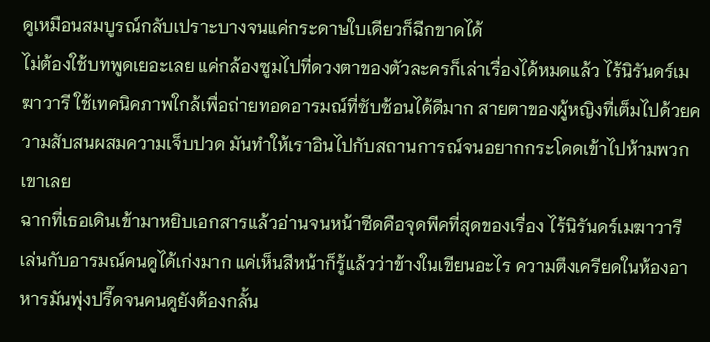ดูเหมือนสมบูรณ์กลับเปราะบางจนแค่กระดาษใบเดียวก็ฉีกขาดได้
ไม่ต้องใช้บทพูดเยอะเลย แค่กล้องซูมไปที่ดวงตาของตัวละครก็เล่าเรื่องได้หมดแล้ว ไร้นิรันดร์เมฆาวารี ใช้เทคนิคภาพใกล้เพื่อถ่ายทอดอารมณ์ที่ซับซ้อนได้ดีมาก สายตาของผู้หญิงที่เต็มไปด้วยความสับสนผสมความเจ็บปวด มันทำให้เราอินไปกับสถานการณ์จนอยากกระโดดเข้าไปห้ามพวกเขาเลย
ฉากที่เธอเดินเข้ามาหยิบเอกสารแล้วอ่านจนหน้าซีดคือจุดพีคที่สุดของเรื่อง ไร้นิรันดร์เมฆาวารี เล่นกับอารมณ์คนดูได้เก่งมาก แค่เห็นสีหน้าก็รู้แล้วว่าข้างในเขียนอะไร ความตึงเครียดในห้องอาหารมันพุ่งปรี๊ดจนคนดูยังต้องกลั้น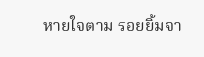หายใจตาม รอยยิ้มจา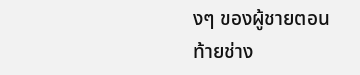งๆ ของผู้ชายตอนท้ายช่าง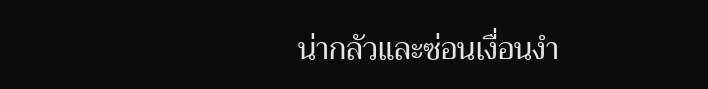น่ากลัวและซ่อนเงื่อนงำ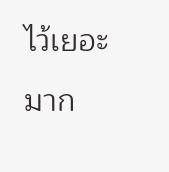ไว้เยอะมาก